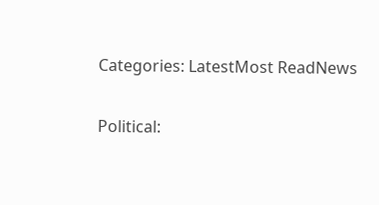Categories: LatestMost ReadNews

Political: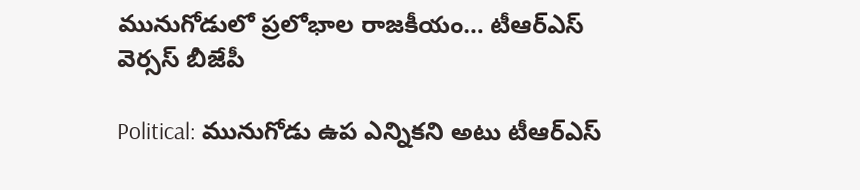మునుగోడులో ప్రలోభాల రాజకీయం… టీఆర్ఎస్ వెర్సస్ బీజేపీ

Political: మునుగోడు ఉప ఎన్నికని అటు టీఆర్ఎస్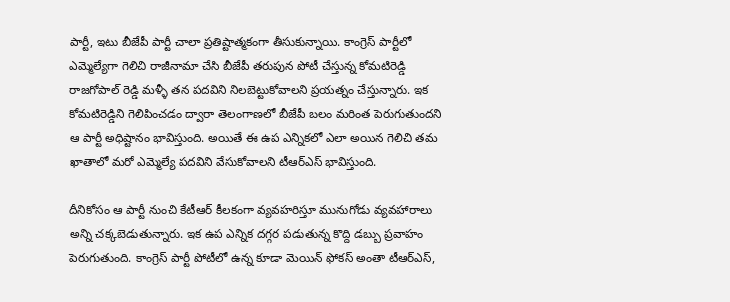పార్టీ, ఇటు బీజేపీ పార్టీ చాలా ప్రతిష్టాత్మకంగా తీసుకున్నాయి. కాంగ్రెస్ పార్టీలో ఎమ్మెల్యేగా గెలిచి రాజీనామా చేసి బీజేపీ తరుపున పోటీ చేస్తున్న కోమటిరెడ్డి రాజగోపాల్ రెడ్డి మళ్ళీ తన పదవిని నిలబెట్టుకోవాలని ప్రయత్నం చేస్తున్నారు. ఇక కోమటిరెడ్డిని గెలిపించడం ద్వారా తెలంగాణలో బీజేపీ బలం మరింత పెరుగుతుందని ఆ పార్టీ అధిష్టానం భావిస్తుంది. అయితే ఈ ఉప ఎన్నికలో ఎలా అయిన గెలిచి తమ ఖాతాలో మరో ఎమ్మెల్యే పదవిని వేసుకోవాలని టీఆర్ఎస్ భావిస్తుంది.

దీనికోసం ఆ పార్టీ నుంచి కేటీఆర్ కీలకంగా వ్యవహరిస్తూ మునుగోడు వ్యవహారాలు అన్ని చక్కబెడుతున్నారు. ఇక ఉప ఎన్నిక దగ్గర పడుతున్న కొద్ది డబ్బు ప్రవాహం పెరుగుతుంది. కాంగ్రెస్ పార్టీ పోటీలో ఉన్న కూడా మెయిన్ ఫోకస్ అంతా టీఆర్ఎస్,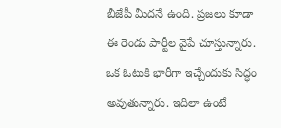బీజేపీ మీదనే ఉంది. ప్రజలు కూడా ఈ రెండు పార్టీల వైపే చూస్తున్నారు. ఒక ఓటుకి భారీగా ఇచ్చేందుకు సిద్ధం అవుతున్నారు. ఇదిలా ఉంటే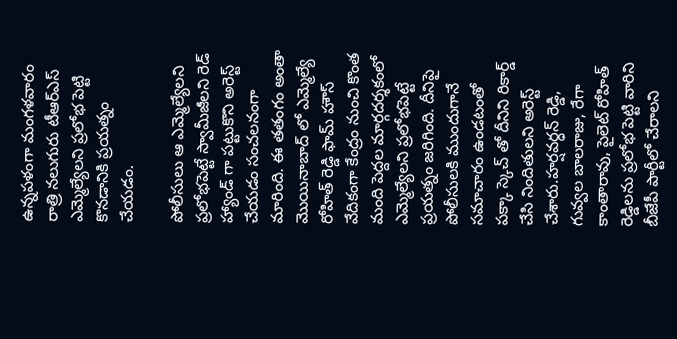ఉన్నపళంగా మంగళవారం రాత్రి నలుగురు టీఆర్ఎస్ ఎమ్మెల్యేలని ప్రలోభ పెట్టి కొనడానికి ప్రయత్నం చేయడం.

పోలీసులు ఆ ఎమ్మెల్యేలని ప్రలోభపెట్టే స్వామీజీలని రెడ్ హ్యాండ్ గా పట్టుకొని అరెస్ట్ చేయడం సంచలనంగా మారింది. ఈ తతంగం అంతా మొయినాబాద్ లో ఎమ్మెల్యే రోహిత్ రెడ్డి ఫామ్ హౌస్ వేదికంగా కేంద్రం నుంచి కొంత మంది పెద్దల మార్గదర్శకంలో ఎమ్మెల్యేలని ప్రలోభపెట్టే ప్రయత్నం జరిగింది. దీనిపై పోలీసులకి ముందుగానే సమాచారం ఉండటంతో పక్కా స్కెచ్ తో దీనిని రికార్డ్ చేసి నిందితులని అరెస్ట్ చేశారు.హర్షవర్ధన్‌ రెడ్డి, గువ్వల బాలరాజు, రేగా కాంతారావు, పైలెట్‌ రోహిత్‌ రెడ్డిలను ప్రలోభ పెట్టి వారిని బీజేపీ పార్టీలో చేరాలని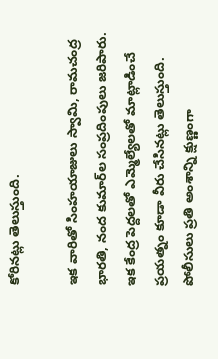కోరినట్లు తెలుస్తుంది.

ఇక వారితో సింహయాజులు స్వామి, రామచంద్ర భారతి, నంద కుమార్‌ల సంప్రదింపులు జరిపారు. ఇక కేంద్ర పెద్దలతో ఎమ్మెల్యేలతో మాట్లాడించే ప్రయత్నం కూడా వీరు చేసినట్లు తెలుస్తుంది. పోలీసులు ప్రతి అంశాన్ని క్షుణ్ణంగా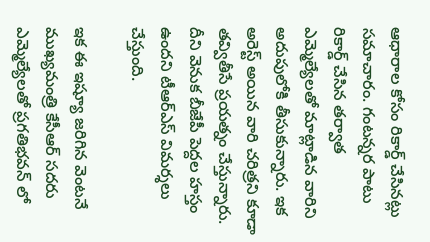ఆధారాల కోసం రికార్డ్ చేసినట్లు సమాచారం. గంటన్నర పాటు రికార్డ్ చేసిన తర్వాత ఎమ్మెల్యేలతో మాట్లాడిన వారిని అదుపులోకి తీసుకున్నారు. ఇక అరెస్ట్ అయిన వారి చరిత్రని కూడా తవ్వితీసే ప్రయత్నం చేస్తున్నారు. దీని వెనుక బీజేపీ పెద్దల హస్తం ఉందని టీఆర్ఎస్ విమర్శలు చేస్తుంది.

ఇక ఈ ఇష్యూ జరిగిన వెంటనే ముఖ్యమంత్రి కేసీఆర్ సదరు ఎమ్మెల్యేలతో ప్రగతిభవన్ లో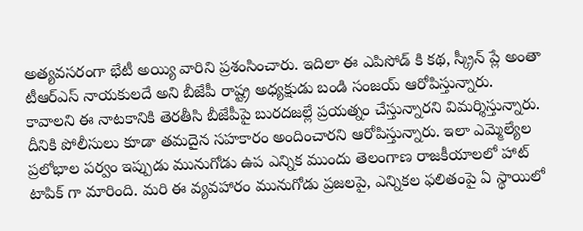అత్యవసరంగా భేటీ అయ్యి వారిని ప్రశంసించారు. ఇదిలా ఈ ఎపిసోడ్ కి కథ, స్క్రీన్ ప్లే అంతా టీఆర్ఎస్ నాయకులదే అని బీజేపీ రాష్ట్ర అధ్యక్షుడు బండి సంజయ్ ఆరోపిస్తున్నారు. కావాలని ఈ నాటకానికి తెరతీసి బీజేపీపై బురదజల్లే ప్రయత్నం చేస్తున్నారని విమర్శిస్తున్నారు. దీనికి పోలీసులు కూడా తమదైన సహకారం అందించారని ఆరోపిస్తున్నారు. ఇలా ఎమ్మెల్యేల ప్రలోభాల పర్వం ఇప్పుడు మునుగోడు ఉప ఎన్నిక ముందు తెలంగాణ రాజకీయాలలో హాట్ టాపిక్ గా మారింది. మరి ఈ వ్యవహారం మునుగోడు ప్రజలపై, ఎన్నికల ఫలితంపై ఏ స్థాయిలో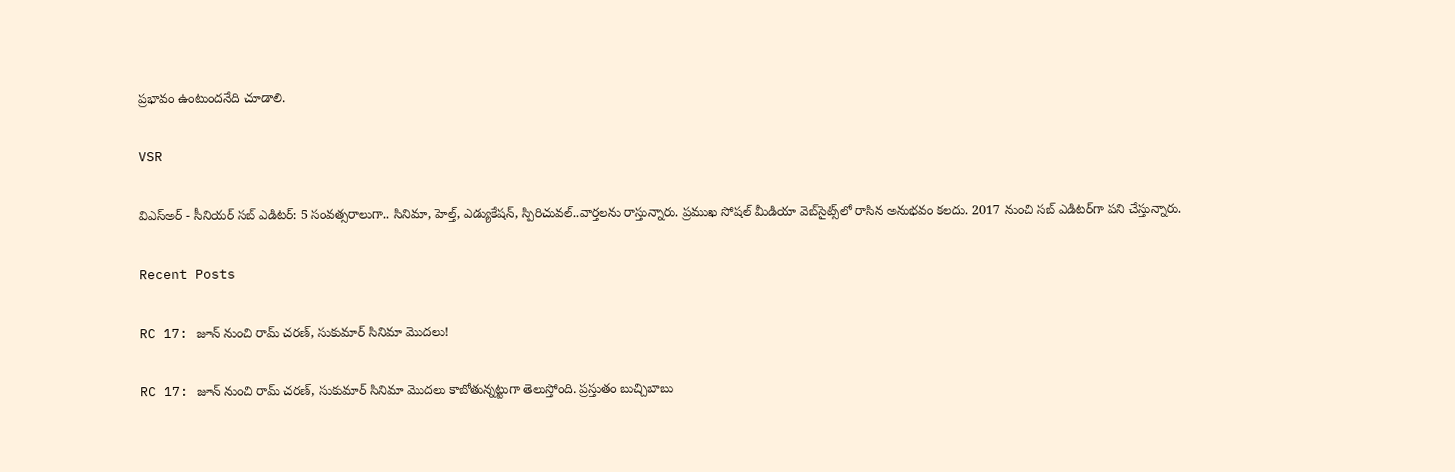ప్రభావం ఉంటుందనేది చూడాలి.

VSR

విఎస్అర్ - సీనియర్ సబ్ ఎడిటర్: 5 సంవత్సరాలుగా.. సినిమా, హెల్త్, ఎడ్యుకేషన్, స్పిరిచువల్..వార్తలను రాస్తున్నారు. ప్రముఖ సోషల్ మీడియా వెబ్‌సైట్స్‌లో రాసిన అనుభవం కలదు. 2017 నుంచి సబ్ ఎడిటర్‌గా పని చేస్తున్నారు.

Recent Posts

RC 17: జూన్ నుంచి రామ్ చరణ్, సుకుమార్ సినిమా మొదలు!

RC 17: జూన్ నుంచి రామ్ చరణ్, సుకుమార్ సినిమా మొదలు కాబోతున్నట్టుగా తెలుస్తోంది. ప్రస్తుతం బుచ్చిబాబు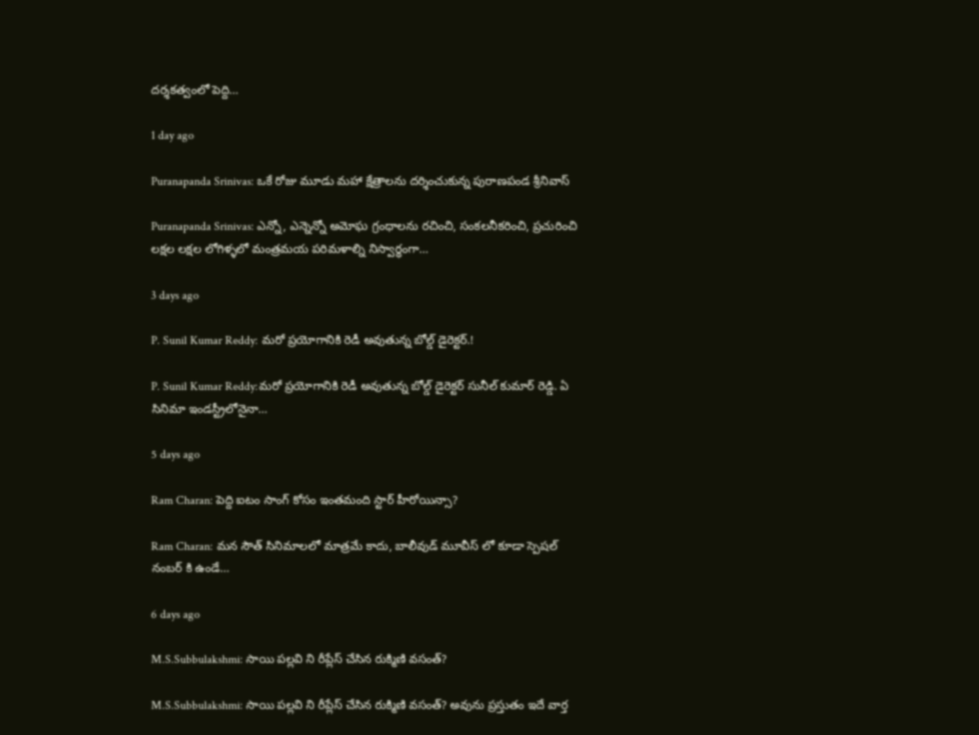దర్శకత్వంలో పెద్ది…

1 day ago

Puranapanda Srinivas: ఒకే రోజు మూడు మహా క్షేత్రాలను దర్శించుకున్న పురాణపండ శ్రీనివాస్

Puranapanda Srinivas: ఎన్నో, ఎన్నెన్నో అమోఘ గ్రంధాలను రచించి, సంకలనీకరించి, ప్రచురించి లక్షల లక్షల లోగిళ్ళలో మంత్రమయ పరిమళాల్ని నిస్వార్ధంగా…

3 days ago

P. Sunil Kumar Reddy: మరో ప్రయోగానికి రెడీ అవుతున్న బోల్డ్ డైరెక్టర్.!

P. Sunil Kumar Reddy:మరో ప్రయోగానికి రెడీ అవుతున్న బోల్డ్ డైరెక్టర్ సునీల్ కుమార్ రెడ్డి. ఏ సినిమా ఇండస్ట్రీలోనైనా…

5 days ago

Ram Charan: పెద్ది ఐటం సాంగ్ కోసం ఇంతమంది స్టార్ హీరోయిన్సా?

Ram Charan: మన సౌత్ సినిమాలలో మాత్రమే కాదు, బాలీవుడ్ మూవీస్ లో కూడా స్పెషల్ నంబర్ కి ఉండే…

6 days ago

M.S.Subbulakshmi: సాయి పల్లవి ని రీప్లేస్ చేసిన రుక్మిణి వసంత్?

M.S.Subbulakshmi: సాయి పల్లవి ని రీప్లేస్ చేసిన రుక్మిణి వసంత్? అవును ప్రస్తుతం ఇదే వార్త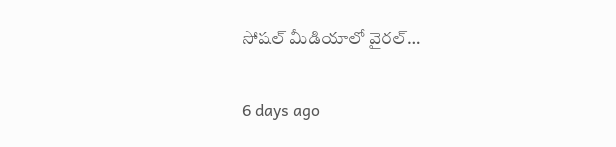సోషల్ మీడియాలో వైరల్…

6 days ago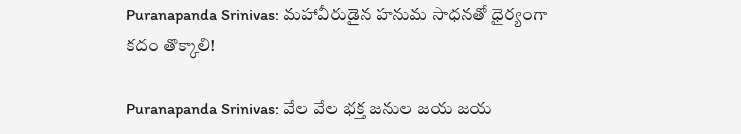Puranapanda Srinivas: మహావీరుడైన హనుమ సాధనతో ధైర్యంగా కదం తొక్కాలి!

Puranapanda Srinivas: వేల వేల భక్త జనుల జయ జయ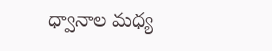ధ్వానాల మధ్య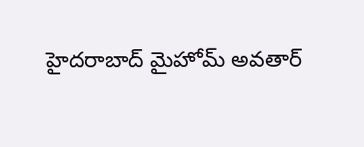హైదరాబాద్ మైహోమ్ అవతార్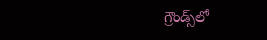గ్రౌండ్స్‌లో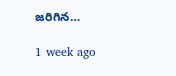జరిగిన…

1 week ago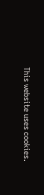This website uses cookies.